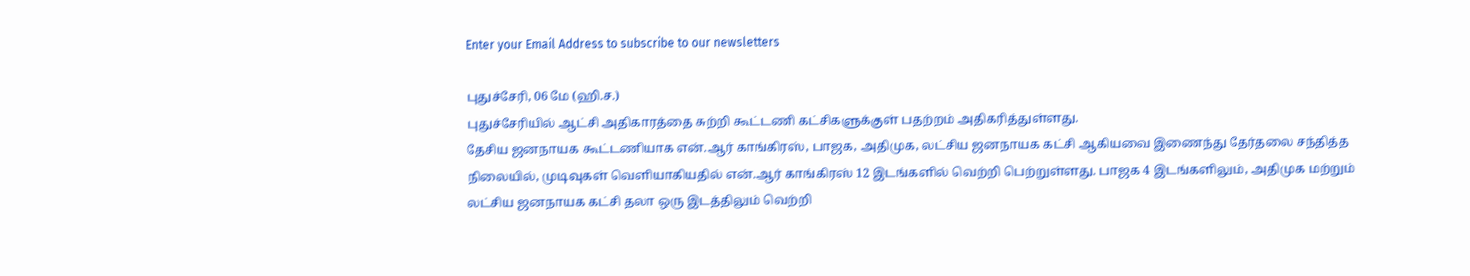Enter your Email Address to subscribe to our newsletters

புதுச்சேரி, 06 மே (ஹி.ச.)
புதுச்சேரியில் ஆட்சி அதிகாரத்தை சுற்றி கூட்டணி கட்சிகளுக்குள் பதற்றம் அதிகரித்துள்ளது.
தேசிய ஜனநாயக கூட்டணியாக என்.ஆர் காங்கிரஸ், பாஜக, அதிமுக, லட்சிய ஜனநாயக கட்சி ஆகியவை இணைந்து தேர்தலை சந்தித்த நிலையில், முடிவுகள் வெளியாகியதில் என்.ஆர் காங்கிரஸ் 12 இடங்களில் வெற்றி பெற்றுள்ளது. பாஜக 4 இடங்களிலும், அதிமுக மற்றும் லட்சிய ஜனநாயக கட்சி தலா ஒரு இடத்திலும் வெற்றி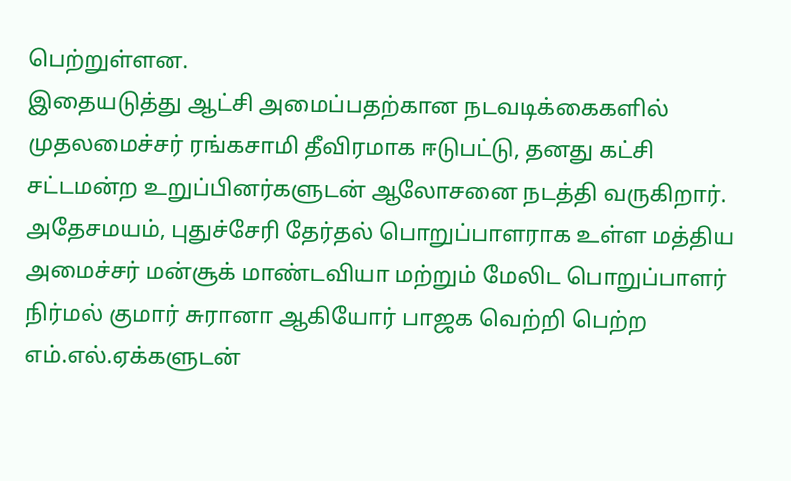பெற்றுள்ளன.
இதையடுத்து ஆட்சி அமைப்பதற்கான நடவடிக்கைகளில் முதலமைச்சர் ரங்கசாமி தீவிரமாக ஈடுபட்டு, தனது கட்சி சட்டமன்ற உறுப்பினர்களுடன் ஆலோசனை நடத்தி வருகிறார்.
அதேசமயம், புதுச்சேரி தேர்தல் பொறுப்பாளராக உள்ள மத்திய அமைச்சர் மன்சூக் மாண்டவியா மற்றும் மேலிட பொறுப்பாளர் நிர்மல் குமார் சுரானா ஆகியோர் பாஜக வெற்றி பெற்ற எம்.எல்.ஏக்களுடன்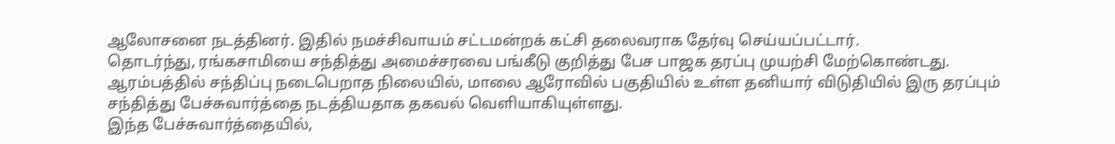ஆலோசனை நடத்தினர். இதில் நமச்சிவாயம் சட்டமன்றக் கட்சி தலைவராக தேர்வு செய்யப்பட்டார்.
தொடர்ந்து, ரங்கசாமியை சந்தித்து அமைச்சரவை பங்கீடு குறித்து பேச பாஜக தரப்பு முயற்சி மேற்கொண்டது. ஆரம்பத்தில் சந்திப்பு நடைபெறாத நிலையில், மாலை ஆரோவில் பகுதியில் உள்ள தனியார் விடுதியில் இரு தரப்பும் சந்தித்து பேச்சுவார்த்தை நடத்தியதாக தகவல் வெளியாகியுள்ளது.
இந்த பேச்சுவார்த்தையில்,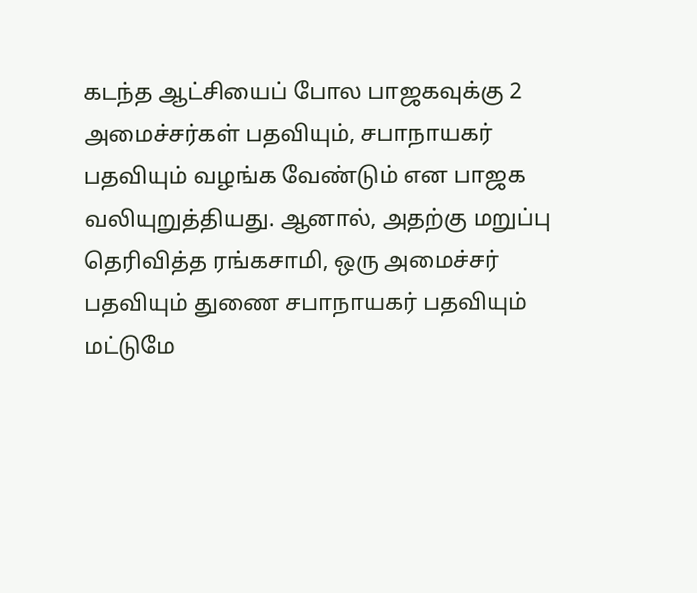கடந்த ஆட்சியைப் போல பாஜகவுக்கு 2 அமைச்சர்கள் பதவியும், சபாநாயகர் பதவியும் வழங்க வேண்டும் என பாஜக வலியுறுத்தியது. ஆனால், அதற்கு மறுப்பு தெரிவித்த ரங்கசாமி, ஒரு அமைச்சர் பதவியும் துணை சபாநாயகர் பதவியும் மட்டுமே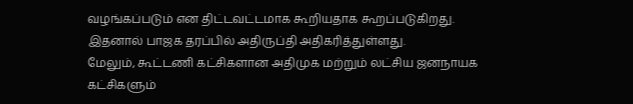வழங்கப்படும் என திட்டவட்டமாக கூறியதாக கூறப்படுகிறது. இதனால் பாஜக தரப்பில் அதிருப்தி அதிகரித்துள்ளது.
மேலும், கூட்டணி கட்சிகளான அதிமுக மற்றும் லட்சிய ஜனநாயக கட்சிகளும்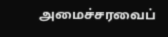அமைச்சரவைப்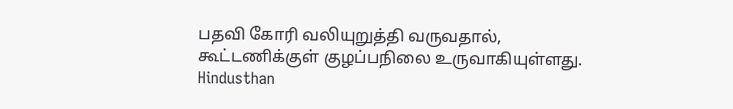பதவி கோரி வலியுறுத்தி வருவதால், கூட்டணிக்குள் குழப்பநிலை உருவாகியுள்ளது.
Hindusthan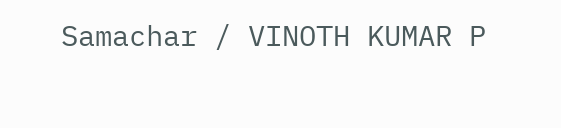Samachar / VINOTH KUMAR P